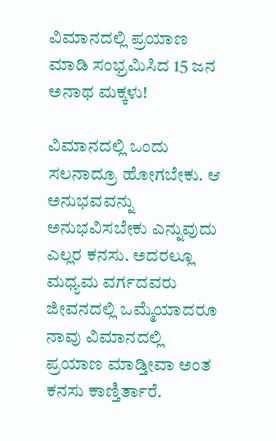ವಿಮಾನದಲ್ಲಿ ಪ್ರಯಾಣ ಮಾಡಿ ಸಂಭ್ರಮಿಸಿದ 15 ಜನ ಅನಾಥ ಮಕ್ಕಳು!

ವಿಮಾನದಲ್ಲಿ ಒಂದು ಸಲನಾದ್ರೂ ಹೋಗಬೇಕು. ಆ ಅನುಭವವನ್ನು ಅನುಭವಿಸಬೇಕು ಎನ್ನುವುದು ಎಲ್ಲರ ಕನಸು. ಅದರಲ್ಲೂ ಮಧ್ಯಮ ವರ್ಗದವರು ಜೀವನದಲ್ಲಿ ಒಮ್ಮೆಯಾದರೂ ನಾವು ವಿಮಾನದಲ್ಲಿ ಪ್ರಯಾಣ ಮಾಡ್ತೀವಾ ಅಂತ ಕನಸು ಕಾಣ್ತಿರ್ತಾರೆ.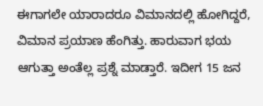ಈಗಾಗಲೇ ಯಾರಾದರೂ ವಿಮಾನದಲ್ಲಿ ಹೋಗಿದ್ದರೆ, ವಿಮಾನ ಪ್ರಯಾಣ ಹೆಂಗಿತ್ತು. ಹಾರುವಾಗ ಭಯ ಆಗುತ್ತಾ ಅಂತೆಲ್ಲ ಪ್ರಶ್ನೆ ಮಾಡ್ತಾರೆ. ಇದೀಗ 15 ಜನ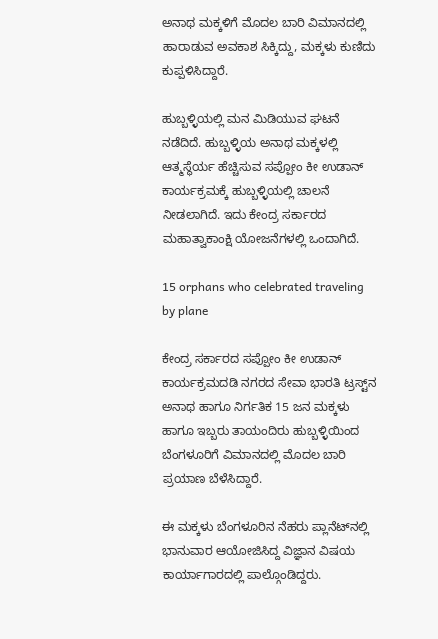ಅನಾಥ ಮಕ್ಕಳಿಗೆ ಮೊದಲ ಬಾರಿ ವಿಮಾನದಲ್ಲಿ ಹಾರಾಡುವ ಅವಕಾಶ ಸಿಕ್ಕಿದ್ದು, ಮಕ್ಕಳು ಕುಣಿದು ಕುಪ್ಪಳಿಸಿದ್ದಾರೆ.

ಹುಬ್ಬಳ್ಳಿಯಲ್ಲಿ ಮನ ಮಿಡಿಯುವ ಘಟನೆ ನಡೆದಿದೆ. ಹುಬ್ಬಳ್ಳಿಯ ಅನಾಥ ಮಕ್ಕಳಲ್ಲಿ ಆತ್ಮಸ್ಥೆರ್ಯ ಹೆಚ್ಚಿಸುವ ಸಪ್ಪೋಂ ಕೀ ಉಡಾನ್ ಕಾರ್ಯಕ್ರಮಕ್ಕೆ ಹುಬ್ಬಳ್ಳಿಯಲ್ಲಿ ಚಾಲನೆ ನೀಡಲಾಗಿದೆ. ಇದು ಕೇಂದ್ರ ಸರ್ಕಾರದ ಮಹಾತ್ವಾಕಾಂಕ್ಷಿ ಯೋಜನೆಗಳಲ್ಲಿ ಒಂದಾಗಿದೆ.

15 orphans who celebrated traveling by plane

ಕೇಂದ್ರ ಸರ್ಕಾರದ ಸಪ್ಪೋಂ ಕೀ ಉಡಾನ್ ಕಾರ್ಯಕ್ರಮದಡಿ ನಗರದ ಸೇವಾ ಭಾರತಿ ಟ್ರಸ್ಟ್‌ನ ಅನಾಥ ಹಾಗೂ ನಿರ್ಗತಿಕ 15 ಜನ ಮಕ್ಕಳು ಹಾಗೂ ಇಬ್ಬರು ತಾಯಂದಿರು ಹುಬ್ಬಳ್ಳಿಯಿಂದ ಬೆಂಗಳೂರಿಗೆ ವಿಮಾನದಲ್ಲಿ ಮೊದಲ ಬಾರಿ ಪ್ರಯಾಣ ಬೆಳೆಸಿದ್ದಾರೆ.

ಈ ಮಕ್ಕಳು ಬೆಂಗಳೂರಿನ ನೆಹರು ಪ್ಲಾನೆಟ್‌ನಲ್ಲಿ ಭಾನುವಾರ ಆಯೋಜಿಸಿದ್ದ ವಿಜ್ಞಾನ ವಿಷಯ ಕಾರ್ಯಾಗಾರದಲ್ಲಿ ಪಾಲ್ಗೊಂಡಿದ್ದರು.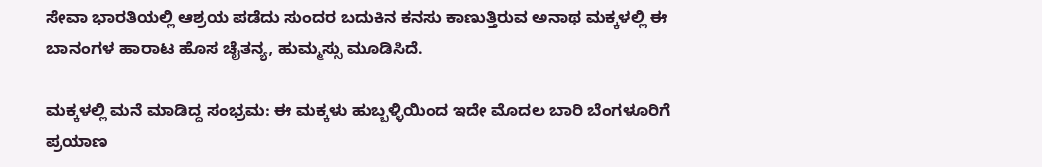ಸೇವಾ ಭಾರತಿಯಲ್ಲಿ ಆಶ್ರಯ ಪಡೆದು ಸುಂದರ ಬದುಕಿನ ಕನಸು ಕಾಣುತ್ತಿರುವ ಅನಾಥ ಮಕ್ಕಳಲ್ಲಿ ಈ ಬಾನಂಗಳ ಹಾರಾಟ ಹೊಸ ಚೈತನ್ಯ, ಹುಮ್ಮಸ್ಸು ಮೂಡಿಸಿದೆ.

ಮಕ್ಕಳಲ್ಲಿ ಮನೆ ಮಾಡಿದ್ದ ಸಂಭ್ರಮ: ಈ ಮಕ್ಕಳು ಹುಬ್ಬಳ್ಳಿಯಿಂದ ಇದೇ ಮೊದಲ ಬಾರಿ ಬೆಂಗಳೂರಿಗೆ ಪ್ರಯಾಣ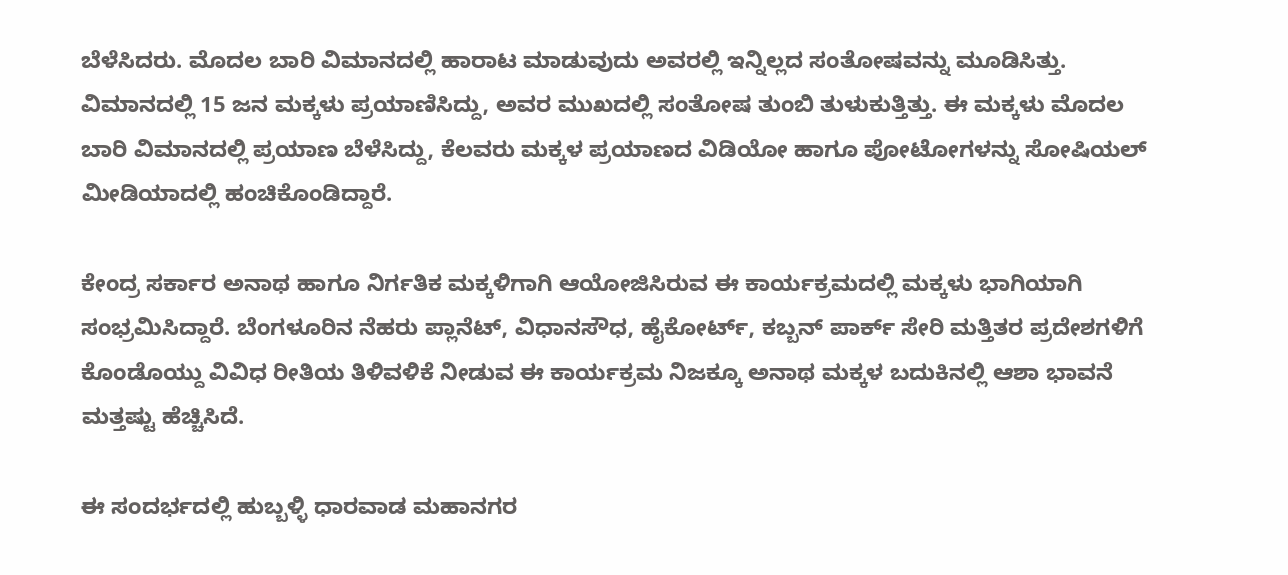ಬೆಳೆಸಿದರು. ಮೊದಲ ಬಾರಿ ವಿಮಾನದಲ್ಲಿ ಹಾರಾಟ ಮಾಡುವುದು ಅವರಲ್ಲಿ ಇನ್ನಿಲ್ಲದ ಸಂತೋಷವನ್ನು ಮೂಡಿಸಿತ್ತು. ವಿಮಾನದಲ್ಲಿ 15 ಜನ ಮಕ್ಕಳು ಪ್ರಯಾಣಿಸಿದ್ದು, ಅವರ ಮುಖದಲ್ಲಿ ಸಂತೋಷ ತುಂಬಿ ತುಳುಕುತ್ತಿತ್ತು. ಈ ಮಕ್ಕಳು ಮೊದಲ ಬಾರಿ ವಿಮಾನದಲ್ಲಿ ಪ್ರಯಾಣ ಬೆಳೆಸಿದ್ದು, ಕೆಲವರು ಮಕ್ಕಳ ಪ್ರಯಾಣದ ವಿಡಿಯೋ ಹಾಗೂ ಪೋಟೋಗಳನ್ನು ಸೋಷಿಯಲ್‌ ಮೀಡಿಯಾದಲ್ಲಿ ಹಂಚಿಕೊಂಡಿದ್ದಾರೆ.

ಕೇಂದ್ರ ಸರ್ಕಾರ ಅನಾಥ ಹಾಗೂ ನಿರ್ಗತಿಕ ಮಕ್ಕಳಿಗಾಗಿ ಆಯೋಜಿಸಿರುವ ಈ ಕಾರ್ಯಕ್ರಮದಲ್ಲಿ ಮಕ್ಕಳು ಭಾಗಿಯಾಗಿ ಸಂಭ್ರಮಿಸಿದ್ದಾರೆ. ಬೆಂಗಳೂರಿನ ನೆಹರು ಪ್ಲಾನೆಟ್, ವಿಧಾನಸೌಧ, ಹೈಕೋರ್ಟ್, ಕಬ್ಬನ್ ಪಾರ್ಕ್ ಸೇರಿ ಮತ್ತಿತರ ಪ್ರದೇಶಗಳಿಗೆ ಕೊಂಡೊಯ್ದು ವಿವಿಧ ರೀತಿಯ ತಿಳಿವಳಿಕೆ ನೀಡುವ ಈ ಕಾರ್ಯಕ್ರಮ ನಿಜಕ್ಕೂ ಅನಾಥ ಮಕ್ಕಳ ಬದುಕಿನಲ್ಲಿ ಆಶಾ ಭಾವನೆ ಮತ್ತಷ್ಟು ಹೆಚ್ಚಿಸಿದೆ.

ಈ ಸಂದರ್ಭದಲ್ಲಿ ಹುಬ್ಬಳ್ಳಿ ಧಾರವಾಡ ಮಹಾನಗರ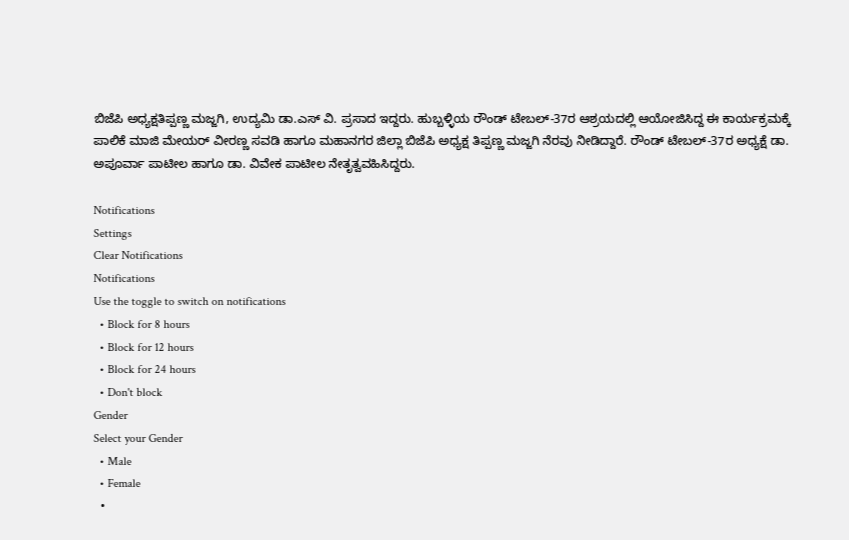ಬಿಜೆಪಿ ಅಧ್ಯಕ್ಷತಿಪ್ಪಣ್ಣ ಮಜ್ಜಗಿ, ಉದ್ಯಮಿ ಡಾ.ಎಸ್ ವಿ. ಪ್ರಸಾದ ಇದ್ದರು. ಹುಬ್ಬಳ್ಳಿಯ ರೌಂಡ್ ಟೇಬಲ್-37ರ ಆಶ್ರಯದಲ್ಲಿ ಆಯೋಜಿಸಿದ್ದ ಈ ಕಾರ್ಯಕ್ರಮಕ್ಕೆ ಪಾಲಿಕೆ ಮಾಜಿ ಮೇಯ‌ರ್ ವೀರಣ್ಣ ಸವಡಿ ಹಾಗೂ ಮಹಾನಗರ ಜಿಲ್ಲಾ ಬಿಜೆಪಿ ಅಧ್ಯಕ್ಷ ತಿಪ್ಪಣ್ಣ ಮಜ್ಜಗಿ ನೆರವು ನೀಡಿದ್ದಾರೆ. ರೌಂಡ್ ಟೇಬಲ್-37ರ ಅಧ್ಯಕ್ಷೆ ಡಾ. ಅಪೂರ್ವಾ ಪಾಟೀಲ ಹಾಗೂ ಡಾ. ವಿವೇಕ ಪಾಟೀಲ ನೇತೃತ್ವವಹಿಸಿದ್ದರು.

Notifications
Settings
Clear Notifications
Notifications
Use the toggle to switch on notifications
  • Block for 8 hours
  • Block for 12 hours
  • Block for 24 hours
  • Don't block
Gender
Select your Gender
  • Male
  • Female
  •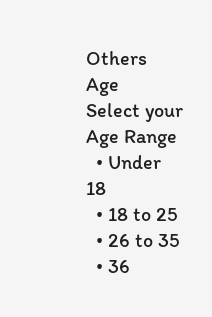Others
Age
Select your Age Range
  • Under 18
  • 18 to 25
  • 26 to 35
  • 36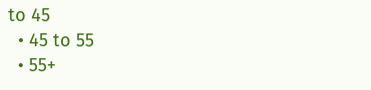to 45
  • 45 to 55
  • 55+